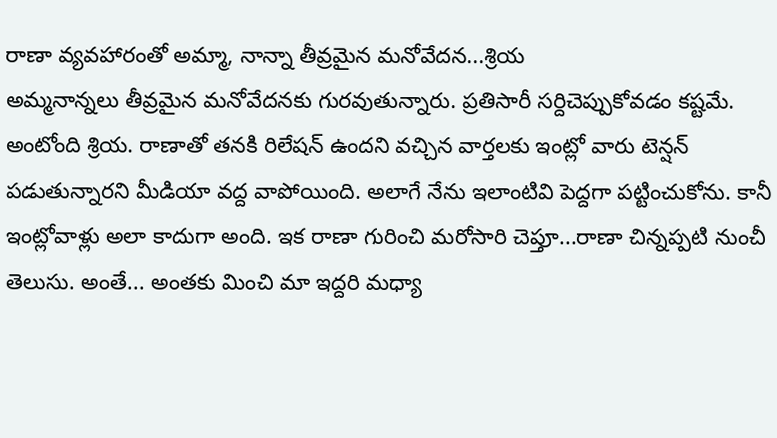రాణా వ్యవహారంతో అమ్మా, నాన్నా తీవ్రమైన మనోవేదన...శ్రియ
అమ్మనాన్నలు తీవ్రమైన మనోవేదనకు గురవుతున్నారు. ప్రతిసారీ సర్దిచెప్పుకోవడం కష్టమే. అంటోంది శ్రియ. రాణాతో తనకి రిలేషన్ ఉందని వచ్చిన వార్తలకు ఇంట్లో వారు టెన్షన్ పడుతున్నారని మీడియా వద్ద వాపోయింది. అలాగే నేను ఇలాంటివి పెద్దగా పట్టించుకోను. కానీ ఇంట్లోవాళ్లు అలా కాదుగా అంది. ఇక రాణా గురించి మరోసారి చెప్తూ...రాణా చిన్నప్పటి నుంచీ తెలుసు. అంతే... అంతకు మించి మా ఇద్దరి మధ్యా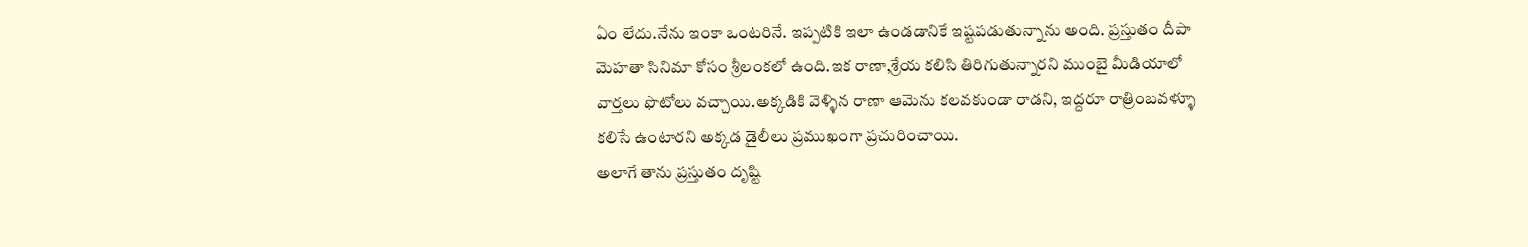ఏం లేదు.నేను ఇంకా ఒంటరినే. ఇప్పటికి ఇలా ఉండడానికే ఇష్టపడుతున్నాను అంది. ప్రస్తుతం దీపా మెహతా సినిమా కోసం శ్రీలంకలో ఉంది.ఇక రాణా,శ్రేయ కలిసి తిరిగుతున్నారని ముంబై మీడియాలో వార్తలు ఫొటోలు వచ్చాయి.అక్కడికి వెళ్ళిన రాణా ఆమెను కలవకుండా రాడని, ఇద్దరూ రాత్రింబవళ్ళూ కలిసే ఉంటారని అక్కడ డైలీలు ప్రముఖంగా ప్రచురించాయి.
అలాగే తాను ప్రస్తుతం దృష్టి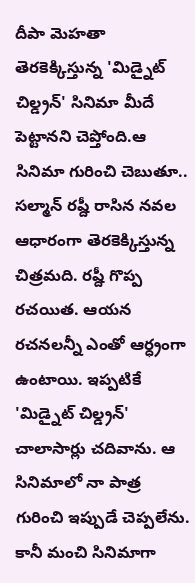దీపా మెహతా తెరకెక్కిస్తున్న 'మిడ్నైట్ చిల్డ్రన్' సినిమా మీదే పెట్టానని చెప్తోంది.ఆ సినిమా గురించి చెబుతూ.. సల్మాన్ రష్దీ రాసిన నవల ఆధారంగా తెరకెక్కిస్తున్న చిత్రమది. రష్దీ గొప్ప రచయిత. ఆయన రచనలన్నీ ఎంతో ఆర్ధ్రంగా ఉంటాయి. ఇప్పటికే 'మిడ్నైట్ చిల్డ్రన్' చాలాసార్లు చదివాను. ఆ సినిమాలో నా పాత్ర గురించి ఇప్పుడే చెప్పలేను. కానీ మంచి సినిమాగా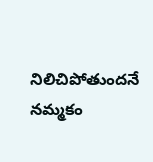నిలిచిపోతుందనే నమ్మకం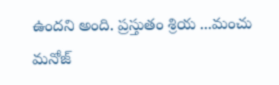ఉందని అంది. ప్రస్తుతం శ్రియ ...మంచు మనోజ్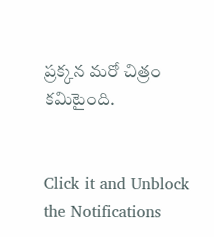ప్రక్కన మరో చిత్రం కమిటైంది.


Click it and Unblock the Notifications